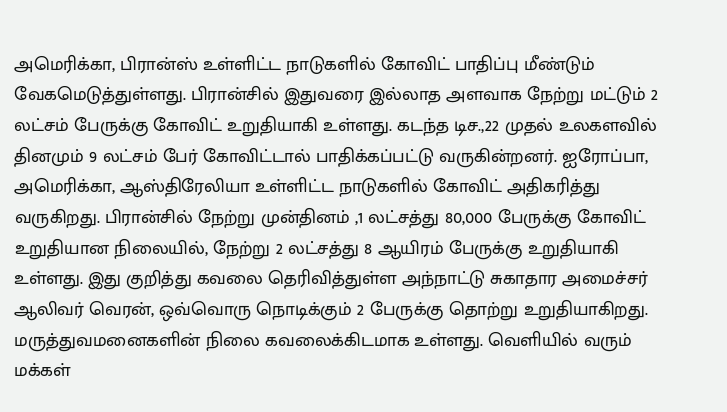அமெரிக்கா, பிரான்ஸ் உள்ளிட்ட நாடுகளில் கோவிட் பாதிப்பு மீண்டும் வேகமெடுத்துள்ளது. பிரான்சில் இதுவரை இல்லாத அளவாக நேற்று மட்டும் 2 லட்சம் பேருக்கு கோவிட் உறுதியாகி உள்ளது. கடந்த டிச.,22 முதல் உலகளவில் தினமும் 9 லட்சம் பேர் கோவிட்டால் பாதிக்கப்பட்டு வருகின்றனர். ஐரோப்பா, அமெரிக்கா, ஆஸ்திரேலியா உள்ளிட்ட நாடுகளில் கோவிட் அதிகரித்து வருகிறது. பிரான்சில் நேற்று முன்தினம் ,1 லட்சத்து 80,000 பேருக்கு கோவிட் உறுதியான நிலையில், நேற்று 2 லட்சத்து 8 ஆயிரம் பேருக்கு உறுதியாகி உள்ளது. இது குறித்து கவலை தெரிவித்துள்ள அந்நாட்டு சுகாதார அமைச்சர் ஆலிவர் வெரன், ஒவ்வொரு நொடிக்கும் 2 பேருக்கு தொற்று உறுதியாகிறது. மருத்துவமனைகளின் நிலை கவலைக்கிடமாக உள்ளது. வெளியில் வரும் மக்கள்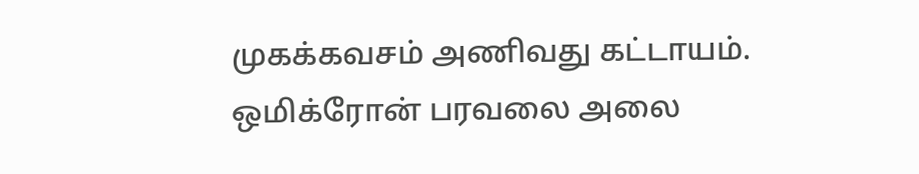முகக்கவசம் அணிவது கட்டாயம். ஒமிக்ரோன் பரவலை அலை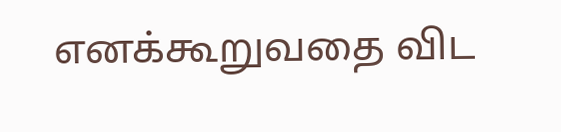எனக்கூறுவதை விட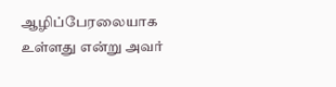ஆழிப்பேரலையாக உள்ளது என்று அவர்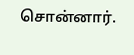சொன்னார்.